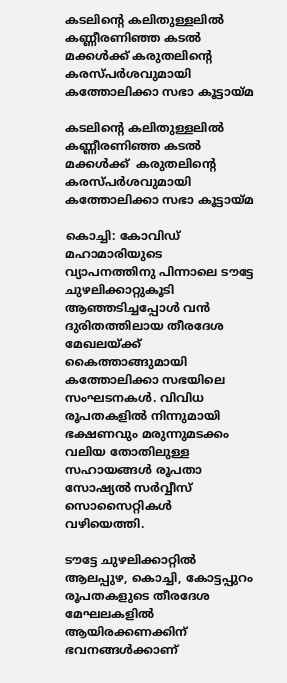കടലിന്റെ കലിതുള്ളലില്‍ കണ്ണീരണിഞ്ഞ കടല്‍ മക്കള്‍ക്ക് കരുതലിന്റെ കരസ്പര്‍ശവുമായി കത്തോലിക്കാ സഭാ കൂട്ടായ്മ

കടലിന്റെ കലിതുള്ളലില്‍ കണ്ണീരണിഞ്ഞ കടല്‍ മക്കള്‍ക്ക്  കരുതലിന്റെ കരസ്പര്‍ശവുമായി കത്തോലിക്കാ സഭാ കൂട്ടായ്മ

കൊച്ചി: കോവിഡ് മഹാമാരിയുടെ വ്യാപനത്തിനു പിന്നാലെ ടൗട്ടേ ചുഴലിക്കാറ്റുകൂടി ആഞ്ഞടിച്ചപ്പോള്‍ വന്‍ ദുരിതത്തിലായ തീരദേശ മേഖലയ്ക്ക് കൈത്താങ്ങുമായി കത്തോലിക്കാ സഭയിലെ സംഘടനകള്‍. വിവിധ രൂപതകളില്‍ നിന്നുമായി ഭക്ഷണവും മരുന്നുമടക്കം വലിയ തോതിലുള്ള സഹായങ്ങള്‍ രൂപതാ സോഷ്യല്‍ സര്‍വ്വീസ് സൊസൈറ്റികള്‍ വഴിയെത്തി.

ടൗട്ടേ ചുഴലിക്കാറ്റില്‍ ആലപ്പുഴ, കൊച്ചി, കോട്ടപ്പുറം രൂപതകളുടെ തീരദേശ മേഘലകളില്‍ ആയിരക്കണക്കിന് ഭവനങ്ങള്‍ക്കാണ്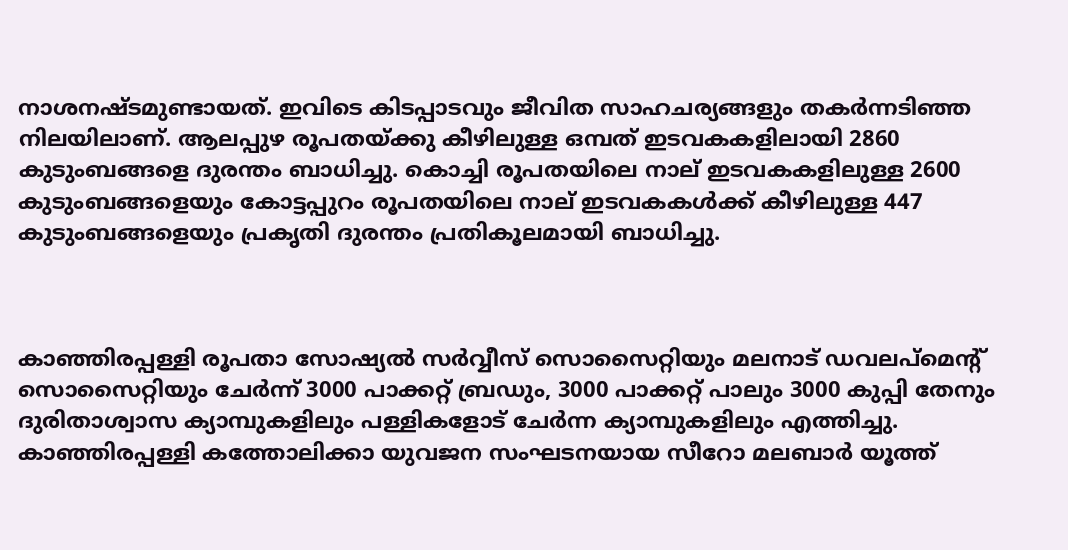നാശനഷ്ടമുണ്ടായത്. ഇവിടെ കിടപ്പാടവും ജീവിത സാഹചര്യങ്ങളും തകര്‍ന്നടിഞ്ഞ നിലയിലാണ്. ആലപ്പുഴ രൂപതയ്ക്കു കീഴിലുള്ള ഒമ്പത് ഇടവകകളിലായി 2860 കുടുംബങ്ങളെ ദുരന്തം ബാധിച്ചു. കൊച്ചി രൂപതയിലെ നാല് ഇടവകകളിലുള്ള 2600 കുടുംബങ്ങളെയും കോട്ടപ്പുറം രൂപതയിലെ നാല് ഇടവകകള്‍ക്ക് കീഴിലുള്ള 447 കുടുംബങ്ങളെയും പ്രകൃതി ദുരന്തം പ്രതികൂലമായി ബാധിച്ചു.



കാഞ്ഞിരപ്പള്ളി രൂപതാ സോഷ്യല്‍ സര്‍വ്വീസ് സൊസൈറ്റിയും മലനാട് ഡവലപ്‌മെന്റ് സൊസൈറ്റിയും ചേര്‍ന്ന് 3000 പാക്കറ്റ് ബ്രഡും, 3000 പാക്കറ്റ് പാലും 3000 കുപ്പി തേനും ദുരിതാശ്വാസ ക്യാമ്പുകളിലും പള്ളികളോട് ചേര്‍ന്ന ക്യാമ്പുകളിലും എത്തിച്ചു. കാഞ്ഞിരപ്പള്ളി കത്തോലിക്കാ യുവജന സംഘടനയായ സീറോ മലബാര്‍ യൂത്ത്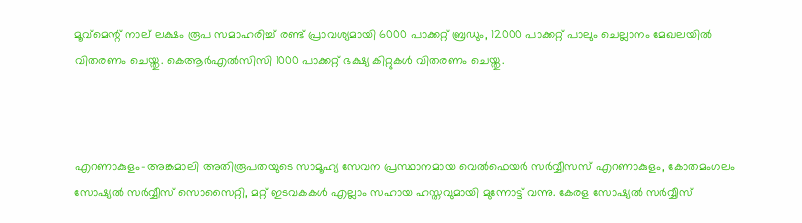മൂവ്‌മെന്റ് നാല് ലക്ഷം രൂപ സമാഹരിച്ച് രണ്ട് പ്രാവശ്യമായി 6000 പാക്കറ്റ് ബ്രഡും, 12000 പാക്കറ്റ് പാലും ചെല്ലാനം മേഖലയില്‍ വിതരണം ചെയ്തു. കെആര്‍എല്‍സിസി 1000 പാക്കറ്റ് ഭക്ഷ്യ കിറ്റുകള്‍ വിതരണം ചെയ്തു.



എറണാകുളം-അങ്കമാലി അതിരൂപതയുടെ സാമൂഹ്യ സേവന പ്രസ്ഥാനമായ വെല്‍ഫെയര്‍ സര്‍വ്വീസസ് എറണാകുളം, കോതമംഗലം സോഷ്യല്‍ സര്‍വ്വീസ് സൊസൈറ്റി, മറ്റ് ഇടവകകള്‍ എല്ലാം സഹായ ഹസ്തവുമായി മുന്നോട്ട് വന്നു. കേരള സോഷ്യല്‍ സര്‍വ്വീസ്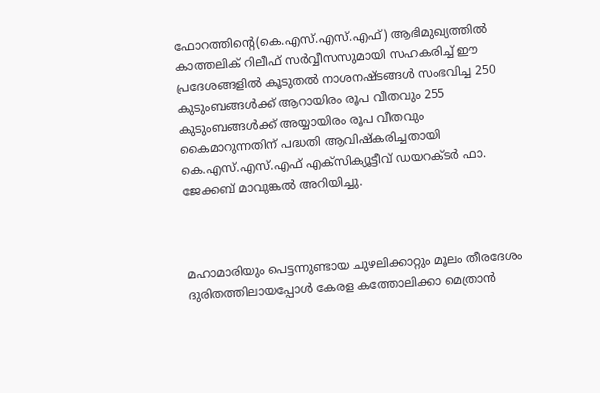ഫോറത്തിന്റെ(കെ.എസ്.എസ്.എഫ്) ആഭിമുഖ്യത്തില്‍ കാത്തലിക് റിലീഫ് സര്‍വ്വീസസുമായി സഹകരിച്ച് ഈ പ്രദേശങ്ങളില്‍ കൂടുതല്‍ നാശനഷ്ടങ്ങള്‍ സംഭവിച്ച 250 കുടുംബങ്ങള്‍ക്ക് ആറായിരം രൂപ വീതവും 255 കുടുംബങ്ങള്‍ക്ക് അയ്യായിരം രൂപ വീതവും കൈമാറുന്നതിന് പദ്ധതി ആവിഷ്‌കരിച്ചതായി കെ.എസ്.എസ്.എഫ് എക്‌സിക്യൂട്ടീവ് ഡയറക്ടര്‍ ഫാ. ജേക്കബ് മാവുങ്കല്‍ അറിയിച്ചു.



മഹാമാരിയും പെട്ടന്നുണ്ടായ ചുഴലിക്കാറ്റും മൂലം തീരദേശം ദുരിതത്തിലായപ്പോള്‍ കേരള കത്തോലിക്കാ മെത്രാന്‍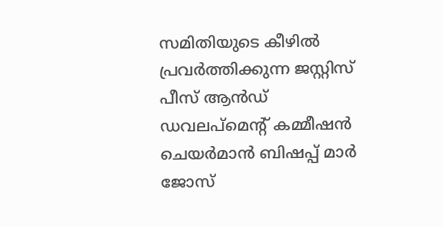സമിതിയുടെ കീഴില്‍ പ്രവര്‍ത്തിക്കുന്ന ജസ്റ്റിസ് പീസ് ആന്‍ഡ് ഡവലപ്‌മെന്റ് കമ്മീഷന്‍ ചെയര്‍മാന്‍ ബിഷപ്പ് മാര്‍ ജോസ്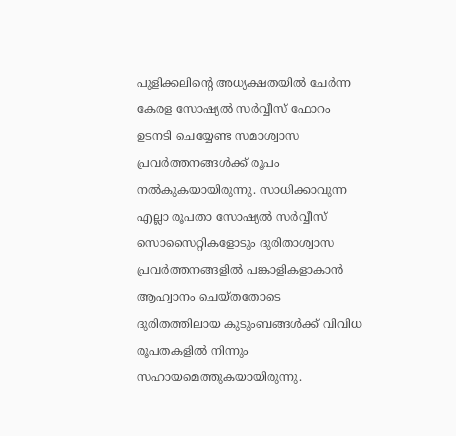പുളിക്കലിന്റെ അധ്യക്ഷതയില്‍ ചേര്‍ന്ന കേരള സോഷ്യല്‍ സര്‍വ്വീസ് ഫോറം ഉടനടി ചെയ്യേണ്ട സമാശ്വാസ പ്രവര്‍ത്തനങ്ങള്‍ക്ക് രൂപം നല്‍കുകയായിരുന്നു. സാധിക്കാവുന്ന എല്ലാ രൂപതാ സോഷ്യല്‍ സര്‍വ്വീസ് സൊസൈറ്റികളോടും ദുരിതാശ്വാസ പ്രവര്‍ത്തനങ്ങളില്‍ പങ്കാളികളാകാന്‍ ആഹ്വാനം ചെയ്തതോടെ ദുരിതത്തിലായ കുടുംബങ്ങള്‍ക്ക് വിവിധ രൂപതകളില്‍ നിന്നും സഹായമെത്തുകയായിരുന്നു.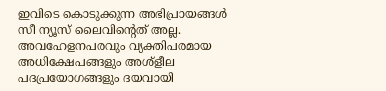ഇവിടെ കൊടുക്കുന്ന അഭിപ്രായങ്ങള്‍ സീ ന്യൂസ് ലൈവിന്റെത് അല്ല. അവഹേളനപരവും വ്യക്തിപരമായ അധിക്ഷേപങ്ങളും അശ്‌ളീല പദപ്രയോഗങ്ങളും ദയവായി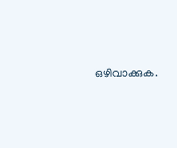ഒഴിവാക്കുക.